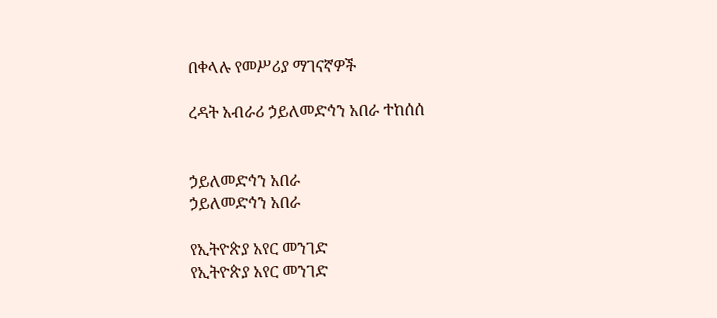በቀላሉ የመሥሪያ ማገናኛዎች

ረዳት አብራሪ ኃይለመድኅን አበራ ተከሰሰ


ኃይለመድኅን አበራ
ኃይለመድኅን አበራ

የኢትዮጵያ አየር መንገድ
የኢትዮጵያ አየር መንገድ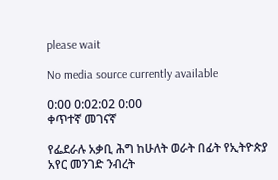please wait

No media source currently available

0:00 0:02:02 0:00
ቀጥተኛ መገናኛ

የፌደራሉ አቃቢ ሕግ ከሁለት ወራት በፊት የኢትዮጵያ አየር መንገድ ንብረት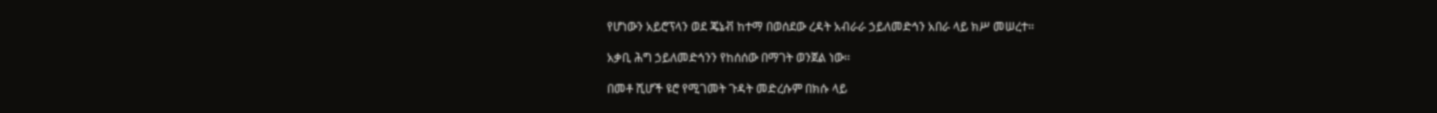የሆነውን አይሮፕላን ወደ ጄኔቭ ከተማ በወሰደው ረዳት አብራራ ኃይለመድኅን አበራ ላይ ክሥ መሠረተ፡፡

አቃቢ ሕግ ኃይለመድኅንን የከሰሰው በማገት ወንጀል ነው፡፡

በመቶ ሺሆች ዩሮ የሚገመት ጉዳት መድረሱም በክሱ ላይ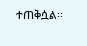ተጠቅሷል፡፡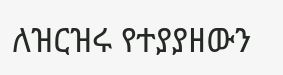ለዝርዝሩ የተያያዘውን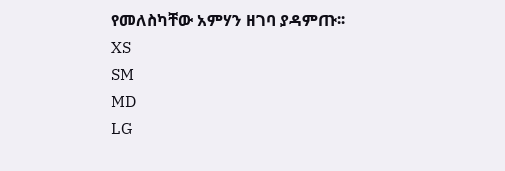የመለስካቸው አምሃን ዘገባ ያዳምጡ፡፡
XS
SM
MD
LG